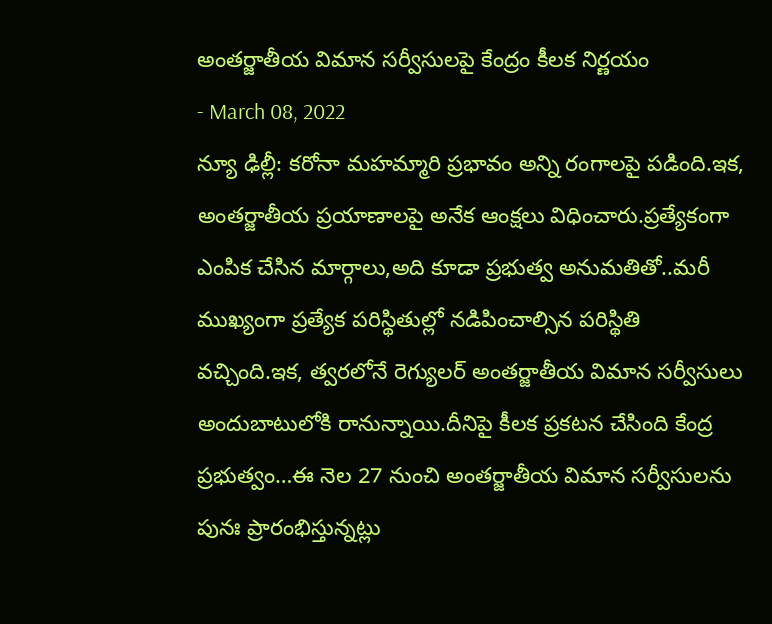అంతర్జాతీయ విమాన సర్వీసులపై కేంద్రం కీలక నిర్ణయం
- March 08, 2022
న్యూ ఢిల్లీ: కరోనా మహమ్మారి ప్రభావం అన్ని రంగాలపై పడింది.ఇక, అంతర్జాతీయ ప్రయాణాలపై అనేక ఆంక్షలు విధించారు.ప్రత్యేకంగా ఎంపిక చేసిన మార్గాలు,అది కూడా ప్రభుత్వ అనుమతితో..మరీ ముఖ్యంగా ప్రత్యేక పరిస్థితుల్లో నడిపించాల్సిన పరిస్థితి వచ్చింది.ఇక, త్వరలోనే రెగ్యులర్ అంతర్జాతీయ విమాన సర్వీసులు అందుబాటులోకి రానున్నాయి.దీనిపై కీలక ప్రకటన చేసింది కేంద్ర ప్రభుత్వం…ఈ నెల 27 నుంచి అంతర్జాతీయ విమాన సర్వీసులను పునః ప్రారంభిస్తున్నట్లు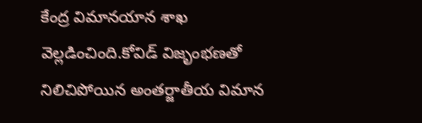కేంద్ర విమానయాన శాఖ వెల్లడించింది.కోవిడ్ విజృంభణతో నిలిచిపోయిన అంతర్జాతీయ విమాన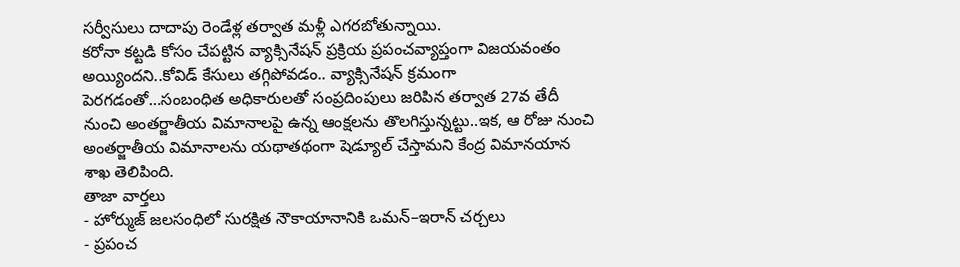సర్వీసులు దాదాపు రెండేళ్ల తర్వాత మళ్లీ ఎగరబోతున్నాయి.
కరోనా కట్టడి కోసం చేపట్టిన వ్యాక్సినేషన్ ప్రక్రియ ప్రపంచవ్యాప్తంగా విజయవంతం అయ్యిందని..కోవిడ్ కేసులు తగ్గిపోవడం.. వ్యాక్సినేషన్ క్రమంగా పెరగడంతో…సంబంధిత అధికారులతో సంప్రదింపులు జరిపిన తర్వాత 27వ తేదీ నుంచి అంతర్జాతీయ విమానాలపై ఉన్న ఆంక్షలను తొలగిస్తున్నట్టు..ఇక, ఆ రోజు నుంచి అంతర్జాతీయ విమానాలను యథాతథంగా షెడ్యూల్ చేస్తామని కేంద్ర విమానయాన శాఖ తెలిపింది.
తాజా వార్తలు
- హోర్ముజ్ జలసంధిలో సురక్షిత నౌకాయానానికి ఒమన్–ఇరాన్ చర్చలు
- ప్రపంచ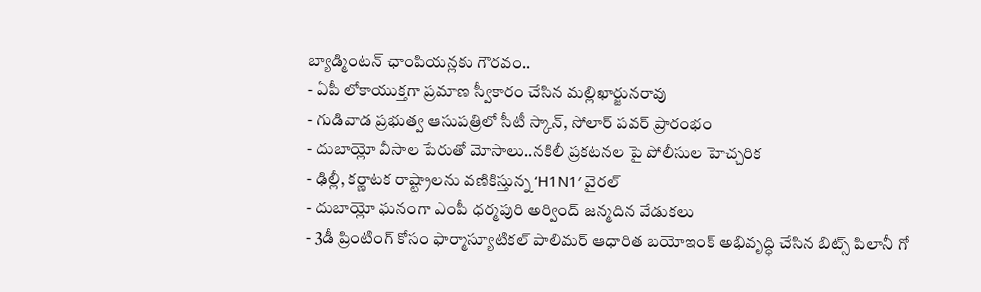బ్యాడ్మింటన్ ఛాంపియన్లకు గౌరవం..
- ఏపీ లోకాయుక్తగా ప్రమాణ స్వీకారం చేసిన మల్లిఖార్జునరావు
- గుడివాడ ప్రభుత్వ ఆసుపత్రిలో సీటీ స్కాన్, సోలార్ పవర్ ప్రారంభం
- దుబాయ్లో వీసాల పేరుతో మోసాలు..నకిలీ ప్రకటనల పై పోలీసుల హెచ్చరిక
- ఢిల్లీ, కర్ణాటక రాష్ట్రాలను వణికిస్తున్న ‘H1N1′ వైరల్
- దుబాయ్లో ఘనంగా ఎంపీ ధర్మపురి అర్వింద్ జన్మదిన వేడుకలు
- 3డీ ప్రింటింగ్ కోసం ఫార్మాస్యూటికల్ పాలిమర్ ఆధారిత బయోఇంక్ అభివృద్ధి చేసిన బిట్స్ పిలానీ గో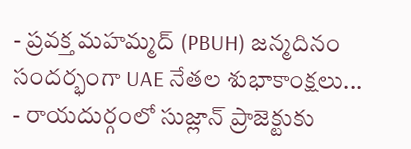- ప్రవక్త మహమ్మద్ (PBUH) జన్మదినం సందర్భంగా UAE నేతల శుభాకాంక్షలు...
- రాయదుర్గంలో సుజ్లాన్ ప్రాజెక్టుకు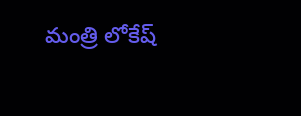మంత్రి లోకేష్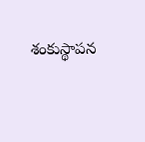శంకుస్థాపన